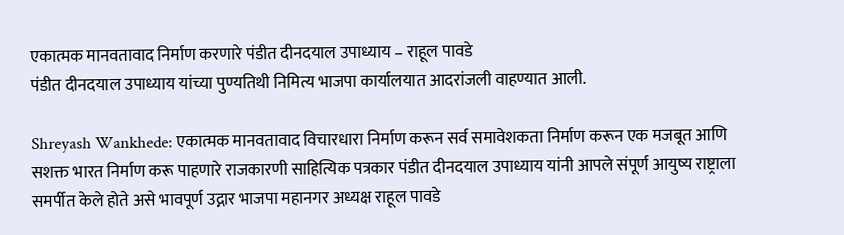एकात्मक मानवतावाद निर्माण करणारे पंडीत दीनदयाल उपाध्याय – राहूल पावडे
पंडीत दीनदयाल उपाध्याय यांच्या पुण्यतिथी निमित्य भाजपा कार्यालयात आदरांजली वाहण्यात आली.

Shreyash Wankhede: एकात्मक मानवतावाद विचारधारा निर्माण करून सर्व समावेशकता निर्माण करून एक मजबूत आणि सशक्त भारत निर्माण करू पाहणारे राजकारणी साहित्यिक पत्रकार पंडीत दीनदयाल उपाध्याय यांनी आपले संपूर्ण आयुष्य राष्ट्राला समर्पीत केले होते असे भावपूर्ण उद्गार भाजपा महानगर अध्यक्ष राहूल पावडे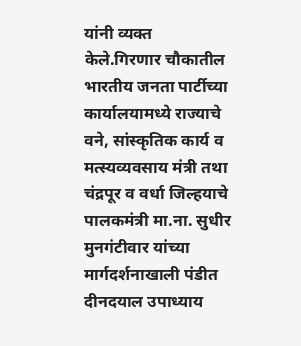यांनी व्यक्त केले.गिरणार चौकातील भारतीय जनता पार्टीच्या कार्यालयामध्ये राज्याचे वने, सांस्कृतिक कार्य व मत्स्यव्यवसाय मंत्री तथा चंद्रपूर व वर्धा जिल्हयाचे पालकमंत्री मा.ना. सुधीर मुनगंटीवार यांच्या मार्गदर्शनाखाली पंडीत दीनदयाल उपाध्याय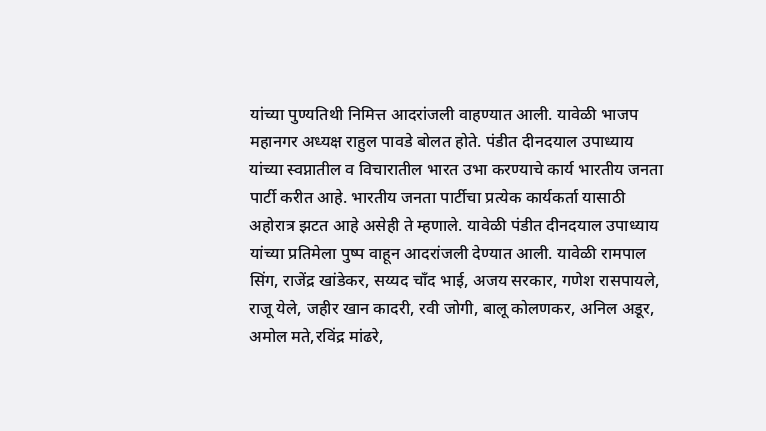यांच्या पुण्यतिथी निमित्त आदरांजली वाहण्यात आली. यावेळी भाजप महानगर अध्यक्ष राहुल पावडे बोलत होते. पंडीत दीनदयाल उपाध्याय यांच्या स्वप्नातील व विचारातील भारत उभा करण्याचे कार्य भारतीय जनता पार्टी करीत आहे. भारतीय जनता पार्टीचा प्रत्येक कार्यकर्ता यासाठी अहोरात्र झटत आहे असेही ते म्हणाले. यावेळी पंडीत दीनदयाल उपाध्याय यांच्या प्रतिमेला पुष्प वाहून आदरांजली देण्यात आली. यावेळी रामपाल सिंग, राजेंद्र खांडेकर, सय्यद चॉंद भाई, अजय सरकार, गणेश रासपायले, राजू येले, जहीर खान कादरी, रवी जोगी, बालू कोलणकर, अनिल अडूर, अमोल मते,रविंद्र मांढरे,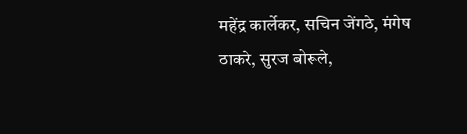महेंद्र कार्लेकर, सचिन जेंगठे, मंगेष ठाकरे, सुरज बोरूले,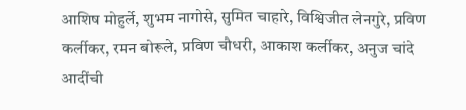आशिष मोहुर्ले, शुभम नागोसे, सुमित चाहारे, विश्विजीत लेनगुरे, प्रविण कर्लीकर, रमन बोरूले, प्रविण चौधरी, आकाश कर्लीकर, अनुज चांदे आदींची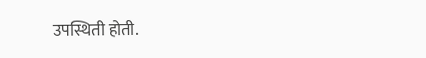उपस्थिती होती.